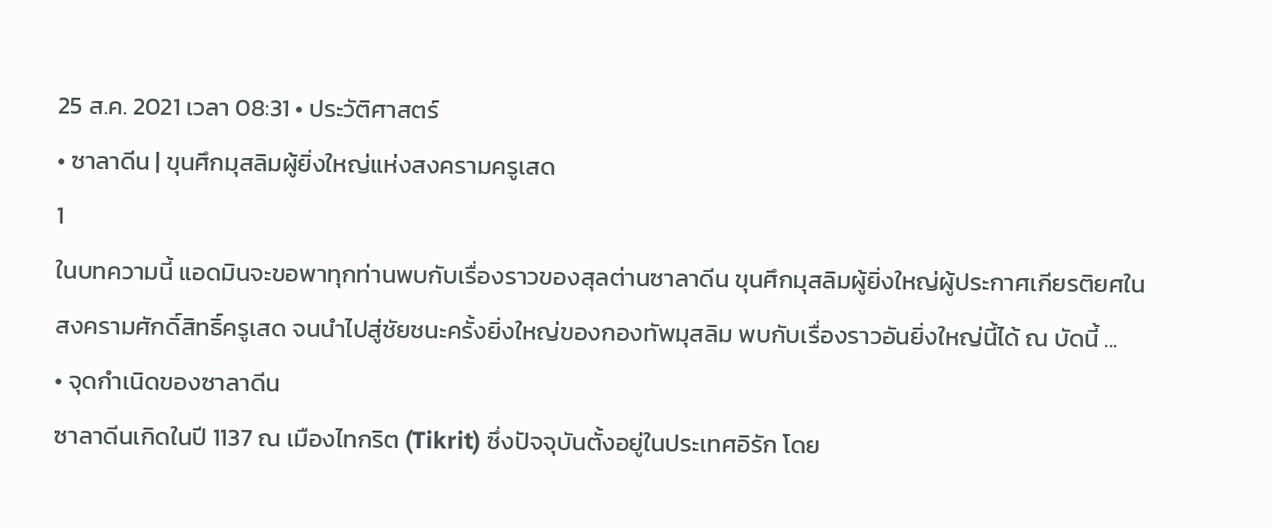25 ส.ค. 2021 เวลา 08:31 • ประวัติศาสตร์
• ซาลาดีน | ขุนศึกมุสลิมผู้ยิ่งใหญ่แห่งสงครามครูเสด
1
ในบทความนี้ แอดมินจะขอพาทุกท่านพบกับเรื่องราวของสุลต่านซาลาดีน ขุนศึกมุสลิมผู้ยิ่งใหญ่ผู้ประกาศเกียรติยศในสงครามศักดิ์สิทธิ์ครูเสด จนนำไปสู่ชัยชนะครั้งยิ่งใหญ่ของกองทัพมุสลิม พบกับเรื่องราวอันยิ่งใหญ่นี้ได้ ณ บัดนี้ ...
• จุดกำเนิดของซาลาดีน
ซาลาดีนเกิดในปี 1137 ณ เมืองไทกริต (Tikrit) ซึ่งปัจจุบันตั้งอยู่ในประเทศอิรัก โดย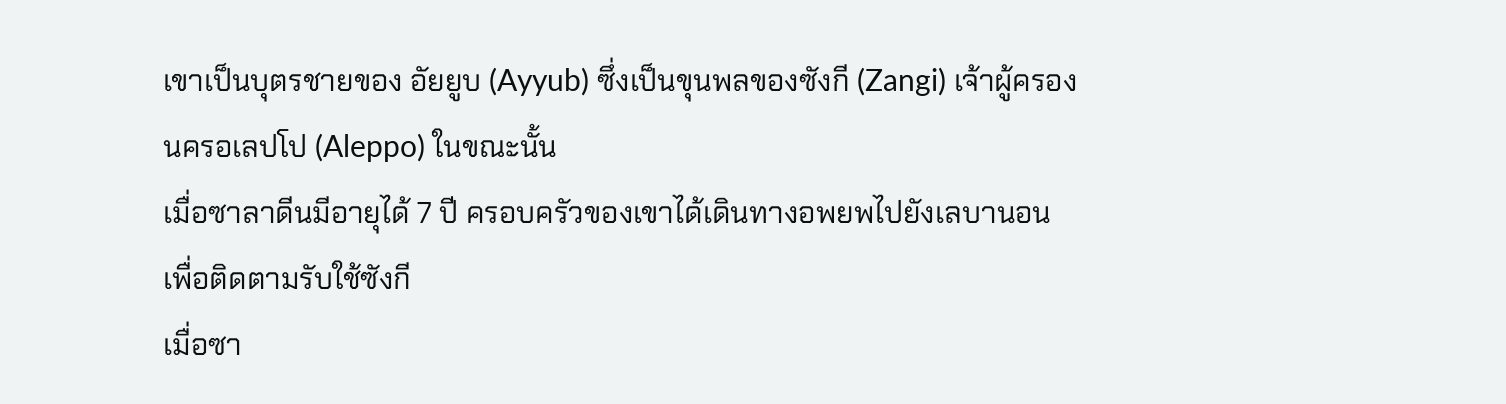เขาเป็นบุตรชายของ อัยยูบ (Ayyub) ซึ่งเป็นขุนพลของซังกี (Zangi) เจ้าผู้ครองนครอเลปโป (Aleppo) ในขณะนั้น
เมื่อซาลาดีนมีอายุได้ 7 ปี ครอบครัวของเขาได้เดินทางอพยพไปยังเลบานอน เพื่อติดตามรับใช้ซังกี
เมื่อซา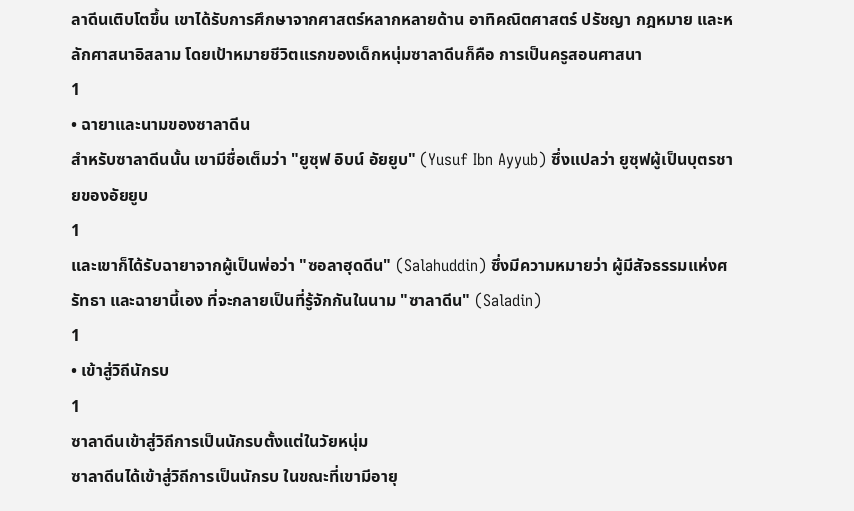ลาดีนเติบโตขึ้น เขาได้รับการศึกษาจากศาสตร์หลากหลายด้าน อาทิคณิตศาสตร์ ปรัชญา กฎหมาย และหลักศาสนาอิสลาม โดยเป้าหมายชีวิตแรกของเด็กหนุ่มซาลาดีนก็คือ การเป็นครูสอนศาสนา
1
• ฉายาและนามของซาลาดีน
สำหรับซาลาดีนนั้น เขามีชื่อเต็มว่า "ยูซุฟ อิบน์ อัยยูบ" (Yusuf Ibn Ayyub) ซึ่งแปลว่า ยูซุฟผู้เป็นบุตรชายของอัยยูบ
1
และเขาก็ได้รับฉายาจากผู้เป็นพ่อว่า "ซอลาฮุดดีน" (Salahuddin) ซึ่งมีความหมายว่า ผู้มีสัจธรรมแห่งศรัทธา และฉายานี้เอง ที่จะกลายเป็นที่รู้จักกันในนาม "ซาลาดีน" (Saladin)
1
• เข้าสู่วิถีนักรบ
1
ซาลาดีนเข้าสู่วิถีการเป็นนักรบตั้งแต่ในวัยหนุ่ม
ซาลาดีนได้เข้าสู่วิถีการเป็นนักรบ ในขณะที่เขามีอายุ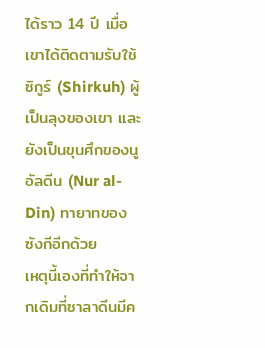ได้ราว 14 ปี เมื่อเขาได้ติดตามรับใช้ซิกูร์ (Shirkuh) ผู้เป็นลุงของเขา และยังเป็นขุนศึกของนูอัลดีน (Nur al-Din) ทายาทของซังกีอีกด้วย
เหตุนี้เองที่ทำให้จากเดิมที่ซาลาดีนมีค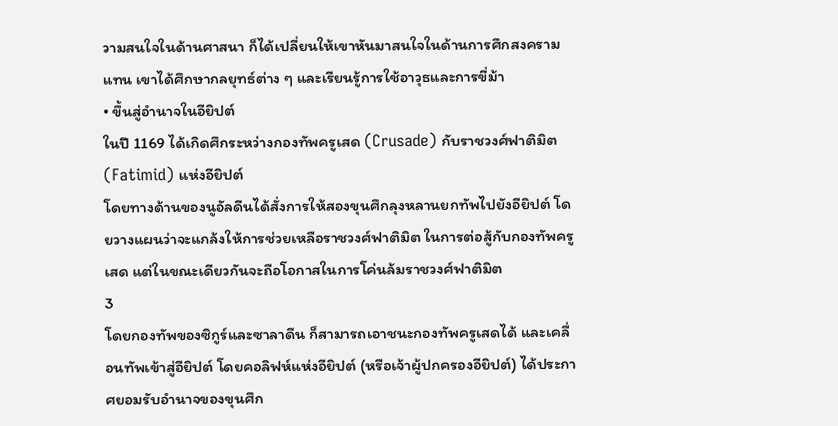วามสนใจในด้านศาสนา ก็ได้เปลี่ยนให้เขาหันมาสนใจในด้านการศึกสงครามแทน เขาได้ศึกษากลยุทธ์ต่าง ๆ และเรียนรู้การใช้อาวุธและการขี่ม้า
• ขึ้นสู่อำนาจในอียิปต์
ในปี 1169 ได้เกิดศึกระหว่างกองทัพครูเสด (Crusade) กับราชวงศ์ฟาติมิต (Fatimid) แห่งอียิปต์
โดยทางด้านของนูอัลดีนได้สั่งการให้สองขุนศึกลุงหลานยกทัพไปยังอียิปต์ โดยวางแผนว่าจะแกล้งให้การช่วยเหลือราชวงศ์ฟาติมิต ในการต่อสู้กับกองทัพครูเสด แต่ในขณะเดียวกันจะถือโอกาสในการโค่นล้มราชวงศ์ฟาติมิต
3
โดยกองทัพของซิกูร์และซาลาดีน ก็สามารถเอาชนะกองทัพครูเสดได้ และเคลื่อนทัพเข้าสู่อียิปต์ โดยคอลิฟห์แห่งอียิปต์ (หรือเจ้าผู้ปกครองอียิปต์) ได้ประกาศยอมรับอำนาจของขุนศึก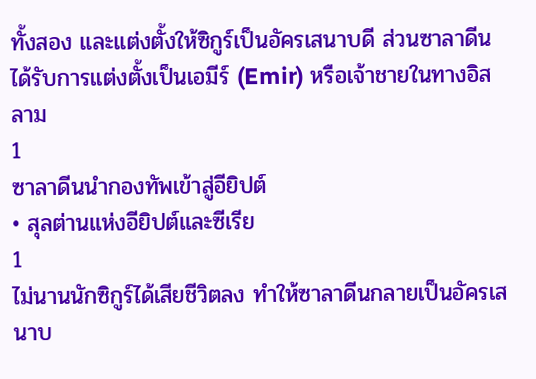ทั้งสอง และแต่งตั้งให้ซิกูร์เป็นอัครเสนาบดี ส่วนซาลาดีนได้รับการแต่งตั้งเป็นเอมีร์ (Emir) หรือเจ้าชายในทางอิสลาม
1
ซาลาดีนนำกองทัพเข้าสู่อียิปต์
• สุลต่านแห่งอียิปต์และซีเรีย
1
ไม่นานนักซิกูร์ได้เสียชีวิตลง ทำให้ซาลาดีนกลายเป็นอัครเสนาบ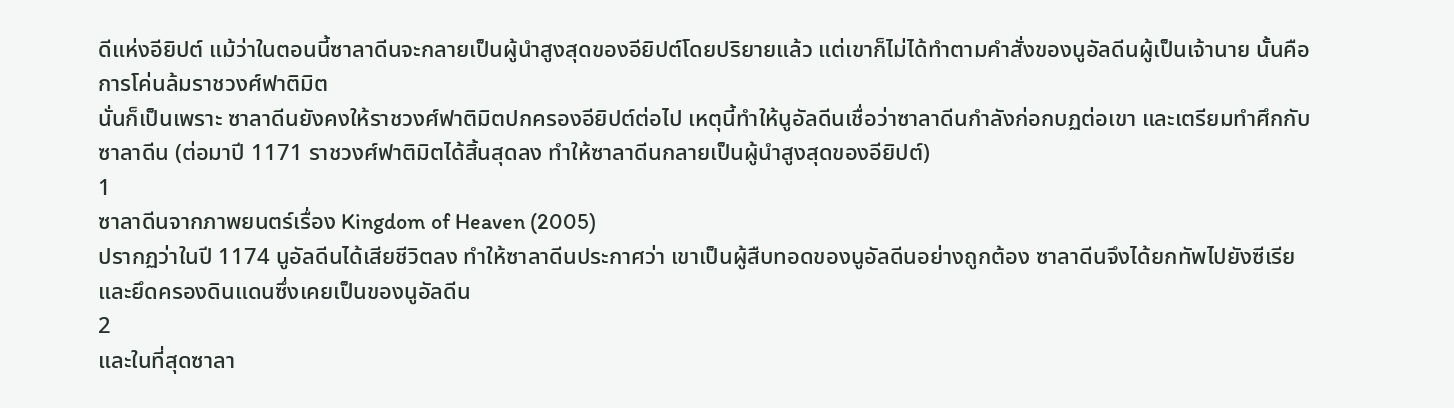ดีแห่งอียิปต์ แม้ว่าในตอนนี้ซาลาดีนจะกลายเป็นผู้นำสูงสุดของอียิปต์โดยปริยายแล้ว แต่เขาก็ไม่ได้ทำตามคำสั่งของนูอัลดีนผู้เป็นเจ้านาย นั้นคือการโค่นล้มราชวงศ์ฟาติมิต
นั่นก็เป็นเพราะ ซาลาดีนยังคงให้ราชวงศ์ฟาติมิตปกครองอียิปต์ต่อไป เหตุนี้ทำให้นูอัลดีนเชื่อว่าซาลาดีนกำลังก่อกบฏต่อเขา และเตรียมทำศึกกับซาลาดีน (ต่อมาปี 1171 ราชวงศ์ฟาติมิตได้สิ้นสุดลง ทำให้ซาลาดีนกลายเป็นผู้นำสูงสุดของอียิปต์)
1
ซาลาดีนจากภาพยนตร์เรื่อง Kingdom of Heaven (2005)
ปรากฏว่าในปี 1174 นูอัลดีนได้เสียชีวิตลง ทำให้ซาลาดีนประกาศว่า เขาเป็นผู้สืบทอดของนูอัลดีนอย่างถูกต้อง ซาลาดีนจึงได้ยกทัพไปยังซีเรีย และยึดครองดินแดนซึ่งเคยเป็นของนูอัลดีน
2
และในที่สุดซาลา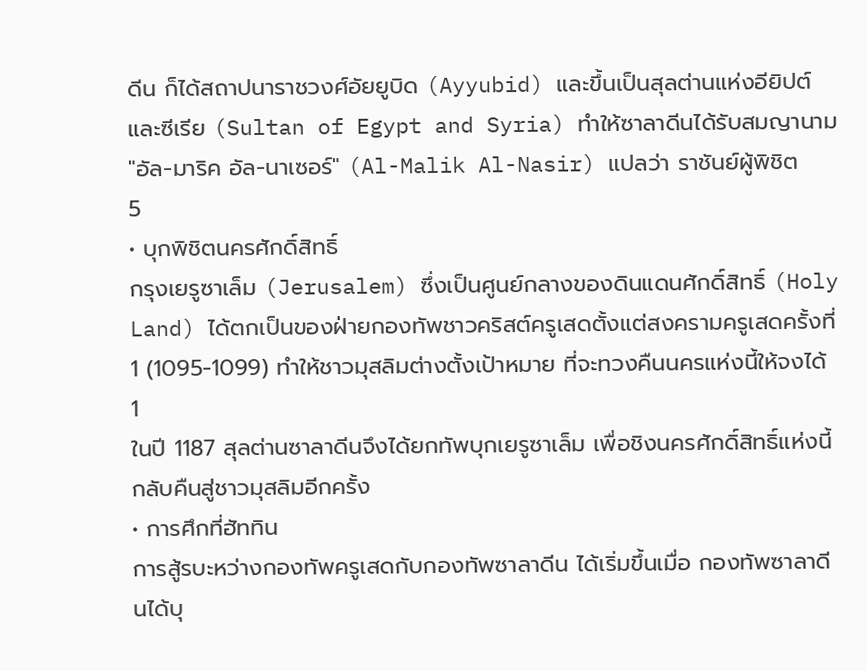ดีน ก็ได้สถาปนาราชวงศ์อัยยูบิด (Ayyubid) และขึ้นเป็นสุลต่านแห่งอียิปต์และซีเรีย (Sultan of Egypt and Syria) ทำให้ซาลาดีนได้รับสมญานาม "อัล-มาริค อัล-นาเซอร์" (Al-Malik Al-Nasir) แปลว่า ราชันย์ผู้พิชิต
5
• บุกพิชิตนครศักดิ์สิทธิ์
กรุงเยรูซาเล็ม (Jerusalem) ซึ่งเป็นศูนย์กลางของดินแดนศักดิ์สิทธิ์ (Holy Land) ได้ตกเป็นของฝ่ายกองทัพชาวคริสต์ครูเสดตั้งแต่สงครามครูเสดครั้งที่ 1 (1095-1099) ทำให้ชาวมุสลิมต่างตั้งเป้าหมาย ที่จะทวงคืนนครแห่งนี้ให้จงได้
1
ในปี 1187 สุลต่านซาลาดีนจึงได้ยกทัพบุกเยรูซาเล็ม เพื่อชิงนครศักดิ์สิทธิ์แห่งนี้กลับคืนสู่ชาวมุสลิมอีกครั้ง
• การศึกที่ฮัททิน
การสู้รบะหว่างกองทัพครูเสดกับกองทัพซาลาดีน ได้เริ่มขึ้นเมื่อ กองทัพซาลาดีนได้บุ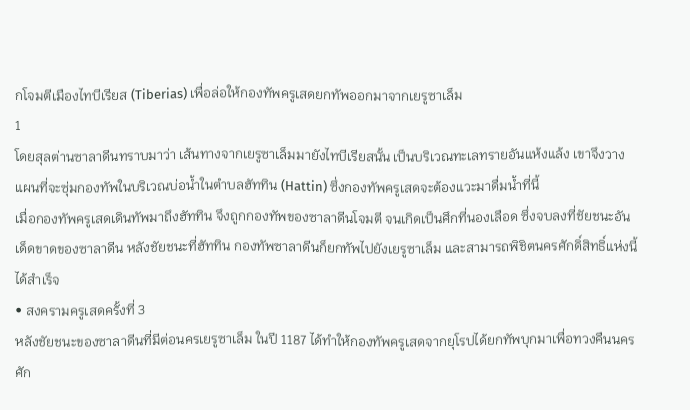กโจมตีเมืองไทบีเรียส (Tiberias) เพื่อล่อให้กองทัพครูเสดยกทัพออกมาจากเยรูซาเล็ม
1
โดยสุลต่านซาลาดีนทราบมาว่า เส้นทางจากเยรูซาเล็มมายังไทบีเรียสนั้น เป็นบริเวณทะเลทรายอันแห้งแล้ง เขาจึงวางแผนที่จะซุ่มกองทัพในบริเวณบ่อน้ำในตำบลฮัททิน (Hattin) ซึ่งกองทัพครูเสดจะต้องแวะมาดื่มน้ำที่นี้
เมื่อกองทัพครูเสดเดินทัพมาถึงฮัททิน จึงถูกกองทัพของซาลาดีนโจมตี จนเกิดเป็นศึกที่นองเลือด ซึ่งจบลงที่ชัยชนะอันเด็ดขาดของซาลาดีน หลังชัยชนะที่ฮัททิน กองทัพซาลาดีนก็ยกทัพไปยังเยรูซาเล็ม และสามารถพิชิตนครศักดิ์สิทธิ์แห่งนี้ได้สำเร็จ
• สงครามครูเสดครั้งที่ 3
หลังชัยชนะของซาลาดีนที่มีต่อนครเยรูซาเล็ม ในปี 1187 ได้ทำให้กองทัพครูเสดจากยุโรปได้ยกทัพบุกมาเพื่อทวงคืนนครศัก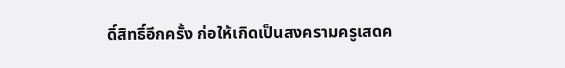ดิ์สิทธิ์อีกครั้ง ก่อให้เกิดเป็นสงครามครูเสดค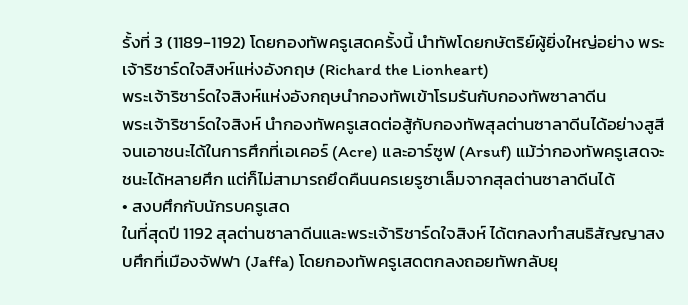รั้งที่ 3 (1189-1192) โดยกองทัพครูเสดครั้งนี้ นำทัพโดยกษัตริย์ผู้ยิ่งใหญ่อย่าง พระเจ้าริชาร์ดใจสิงห์แห่งอังกฤษ (Richard the Lionheart)
พระเจ้าริชาร์ดใจสิงห์แห่งอังกฤษนำกองทัพเข้าโรมรันกับกองทัพซาลาดีน
พระเจ้าริชาร์ดใจสิงห์ นำกองทัพครูเสดต่อสู้กับกองทัพสุลต่านซาลาดีนได้อย่างสูสี จนเอาชนะได้ในการศึกที่เอเคอร์ (Acre) และอาร์ซูฟ (Arsuf) แม้ว่ากองทัพครูเสดจะชนะได้หลายศึก แต่ก็ไม่สามารถยึดคืนนครเยรูซาเล็มจากสุลต่านซาลาดีนได้
• สงบศึกกับนักรบครูเสด
ในที่สุดปี 1192 สุลต่านซาลาดีนและพระเจ้าริชาร์ดใจสิงห์ ได้ตกลงทำสนธิสัญญาสงบศึกที่เมืองจัฟฟา (Jaffa) โดยกองทัพครูเสดตกลงถอยทัพกลับยุ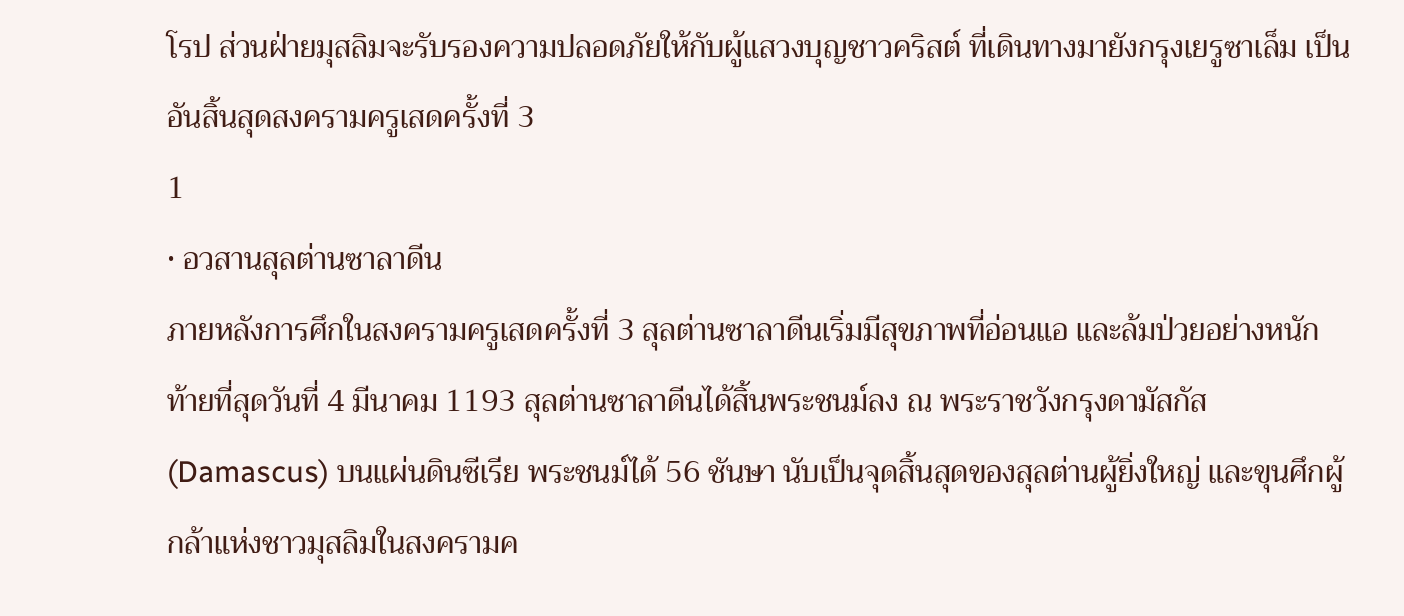โรป ส่วนฝ่ายมุสลิมจะรับรองความปลอดภัยให้กับผู้แสวงบุญชาวคริสต์ ที่เดินทางมายังกรุงเยรูซาเล็ม เป็นอันสิ้นสุดสงครามครูเสดครั้งที่ 3
1
• อวสานสุลต่านซาลาดีน
ภายหลังการศึกในสงครามครูเสดครั้งที่ 3 สุลต่านซาลาดีนเริ่มมีสุขภาพที่อ่อนแอ และล้มป่วยอย่างหนัก
ท้ายที่สุดวันที่ 4 มีนาคม 1193 สุลต่านซาลาดีนได้สิ้นพระชนม์ลง ณ พระราชวังกรุงดามัสกัส (Damascus) บนแผ่นดินซีเรีย พระชนม์ได้ 56 ชันษา นับเป็นจุดสิ้นสุดของสุลต่านผู้ยิ่งใหญ่ และขุนศึกผู้กล้าแห่งชาวมุสลิมในสงครามค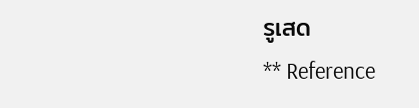รูเสด
** Reference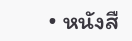• หนังสื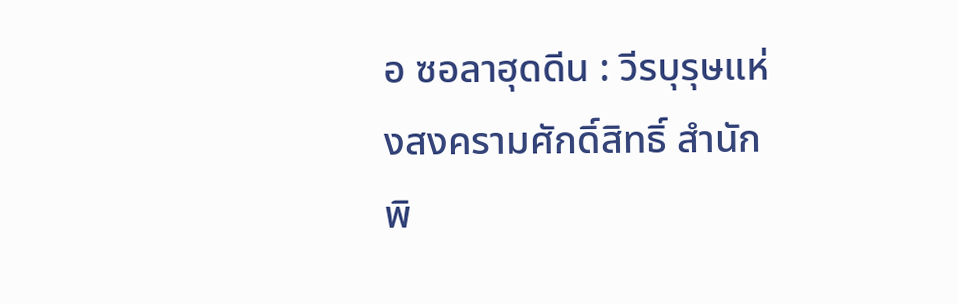อ ซอลาฮุดดีน : วีรบุรุษแห่งสงครามศักดิ์สิทธิ์ สำนักพิ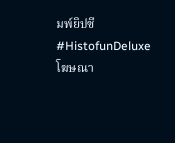มพ์ยิปซี
#HistofunDeluxe
โฆษณา